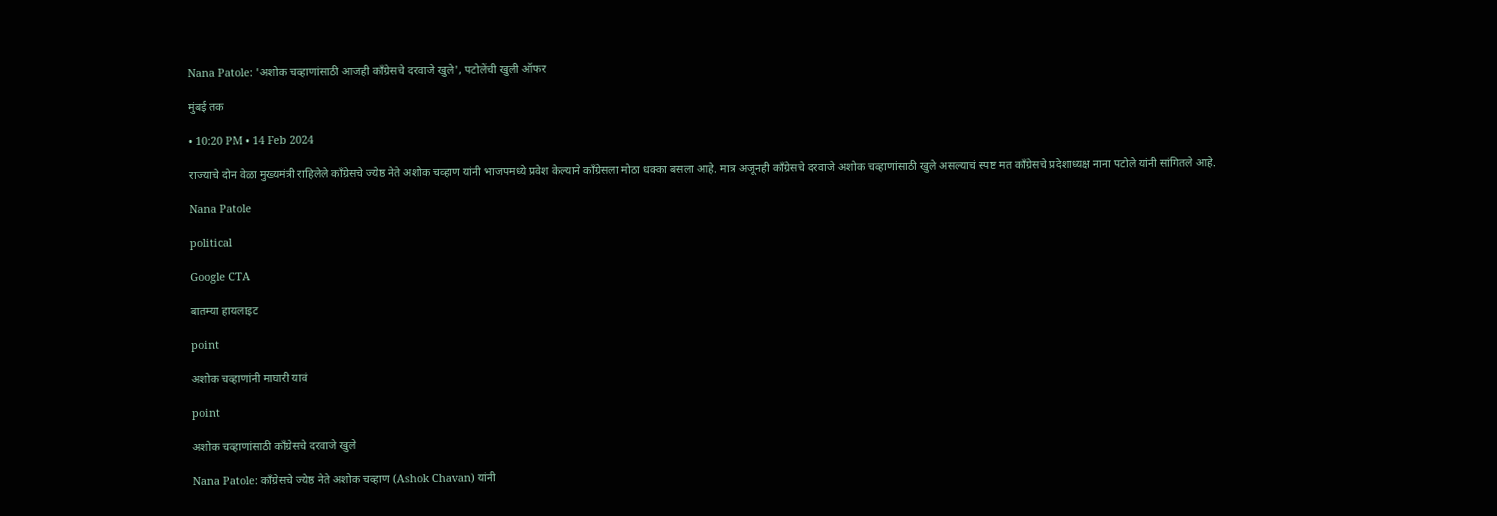Nana Patole: 'अशोक चव्हाणांसाठी आजही काँग्रेसचे दरवाजे खुले', पटोलेंची खुली ऑफर

मुंबई तक

• 10:20 PM • 14 Feb 2024

राज्याचे दोन वेळा मुख्यमंत्री राहिलेले काँग्रेसचे ज्येष्ठ नेते अशोक चव्हाण यांनी भाजपमध्ये प्रवेश केल्याने काँग्रेसला मोठा धक्का बसला आहे. मात्र अजूनही काँग्रेसचे दरवाजे अशोक चव्हाणांसाठी खुले असल्याचं स्पष्ट मत काँग्रेसचे प्रदेशाध्यक्ष नाना पटोले यांनी सांगितले आहे.

Nana Patole

political

Google CTA

बातम्या हायलाइट

point

अशोक चव्हाणांनी माघारी यावं

point

अशोक चव्हाणांसाठी काँग्रेसचे दरवाजे खुले

Nana Patole: काँग्रेसचे ज्येष्ठ नेते अशोक चव्हाण (Ashok Chavan) यांनी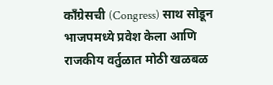काँग्रेसची (Congress) साथ सोडून भाजपमध्ये प्रवेश केला आणि राजकीय वर्तुळात मोठी खळबळ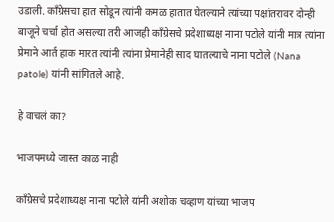उडाली. काँग्रेसचा हात सोडून त्यांनी कमळ हातात घेतल्याने त्यांच्या पक्षांतरावर दोन्ही बाजूने चर्चा होत असल्या तरी आजही काँग्रेसचे प्रदेशाध्यक्ष नाना पटोले यांनी मात्र त्यांना प्रेमाने आर्त हाक मारत त्यांनी त्यांना प्रेमानेही साद घातल्याचे नाना पटोले (Nana patole) यांनी सांगितले आहे.

हे वाचलं का?

भाजपमध्ये जास्त काळ नाही

काँग्रेसचे प्रदेशाध्यक्ष नाना पटोले यांनी अशोक चव्हाण यांच्या भाजप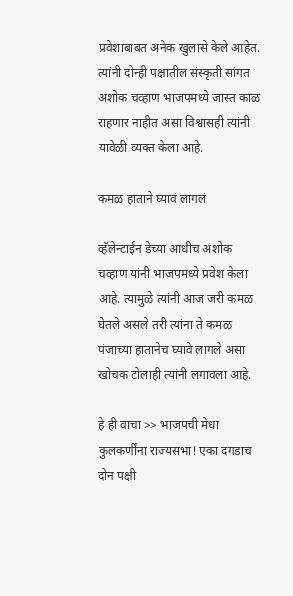प्रवेशाबाबत अनेक खुलासे केले आहेत. त्यांनी दोन्ही पक्षातील संस्कृती सांगत अशोक चव्हाण भाजपमध्ये जास्त काळ राहणार नाहीत असा विश्वासही त्यांनी यावेळी व्यक्त केला आहे.

कमळ हाताने घ्यावं लागलं

व्हॅलेन्टाईन डेच्या आधीच अशोक चव्हाण यांनी भाजपमध्ये प्रवेश केला आहे. त्यामुळे त्यांनी आज जरी कमळ घेतले असले तरी त्यांना ते कमळ पंजाच्या हातानेच घ्यावे लागले असा खोचक टोलाही त्यांनी लगावला आहे.

हे ही वाचा >> भाजपची मेधा कुलकर्णींना राज्यसभा! एका दगडाच दोन पक्षी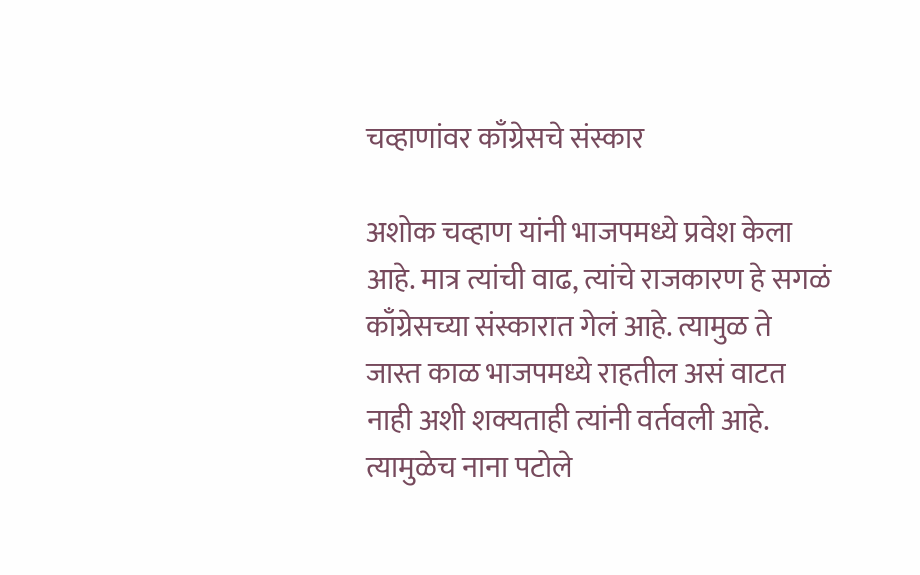चव्हाणांवर काँग्रेसचे संस्कार

अशोक चव्हाण यांनी भाजपमध्ये प्रवेश केला आहे. मात्र त्यांची वाढ, त्यांचे राजकारण हे सगळं काँग्रेसच्या संस्कारात गेलं आहे. त्यामुळ ते जास्त काळ भाजपमध्ये राहतील असं वाटत नाही अशी शक्यताही त्यांनी वर्तवली आहे. त्यामुळेच नाना पटोले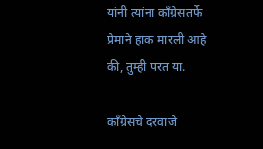यांनी त्यांना काँग्रेसतर्फे प्रेमाने हाक मारली आहे की, तुम्ही परत या.

काँग्रेसचे दरवाजे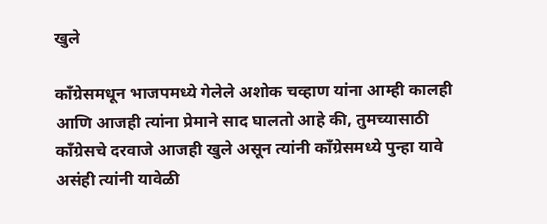खुले

काँग्रेसमधून भाजपमध्ये गेलेले अशोक चव्हाण यांना आम्ही कालही आणि आजही त्यांना प्रेमाने साद घालतो आहे की, तुमच्यासाठी काँग्रेसचे दरवाजे आजही खुले असून त्यांनी काँग्रेसमध्ये पुन्हा यावे असंही त्यांनी यावेळी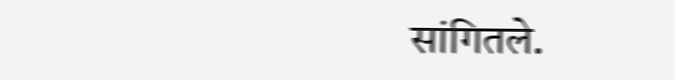सांगितले.